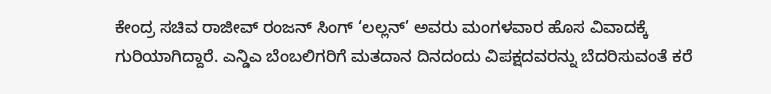ಕೇಂದ್ರ ಸಚಿವ ರಾಜೀವ್ ರಂಜನ್ ಸಿಂಗ್ ‘ಲಲ್ಲನ್’ ಅವರು ಮಂಗಳವಾರ ಹೊಸ ವಿವಾದಕ್ಕೆ ಗುರಿಯಾಗಿದ್ದಾರೆ. ಎನ್ಡಿಎ ಬೆಂಬಲಿಗರಿಗೆ ಮತದಾನ ದಿನದಂದು ವಿಪಕ್ಷದವರನ್ನು ಬೆದರಿಸುವಂತೆ ಕರೆ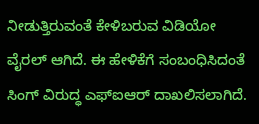ನೀಡುತ್ತಿರುವಂತೆ ಕೇಳಿಬರುವ ವಿಡಿಯೋ ವೈರಲ್ ಆಗಿದೆ. ಈ ಹೇಳಿಕೆಗೆ ಸಂಬಂಧಿಸಿದಂತೆ ಸಿಂಗ್ ವಿರುದ್ಧ ಎಫ್ಐಆರ್ ದಾಖಲಿಸಲಾಗಿದೆ.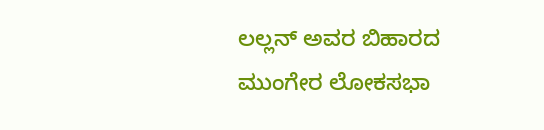ಲಲ್ಲನ್ ಅವರ ಬಿಹಾರದ ಮುಂಗೇರ ಲೋಕಸಭಾ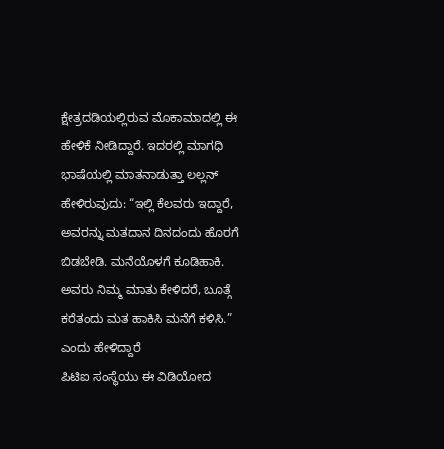ಕ್ಷೇತ್ರದಡಿಯಲ್ಲಿರುವ ಮೊಕಾಮಾದಲ್ಲಿ ಈ ಹೇಳಿಕೆ ನೀಡಿದ್ದಾರೆ. ಇದರಲ್ಲಿ ಮಾಗಧಿ ಭಾಷೆಯಲ್ಲಿ ಮಾತನಾಡುತ್ತಾ ಲಲ್ಲನ್ ಹೇಳಿರುವುದು: “ಇಲ್ಲಿ ಕೆಲವರು ಇದ್ದಾರೆ, ಅವರನ್ನು ಮತದಾನ ದಿನದಂದು ಹೊರಗೆ ಬಿಡಬೇಡಿ. ಮನೆಯೊಳಗೆ ಕೂಡಿಹಾಕಿ. ಅವರು ನಿಮ್ಮ ಮಾತು ಕೇಳಿದರೆ, ಬೂತ್ಗೆ ಕರೆತಂದು ಮತ ಹಾಕಿಸಿ ಮನೆಗೆ ಕಳಿಸಿ.” ಎಂದು ಹೇಳಿದ್ದಾರೆ
ಪಿಟಿಐ ಸಂಸ್ಥೆಯು ಈ ವಿಡಿಯೋದ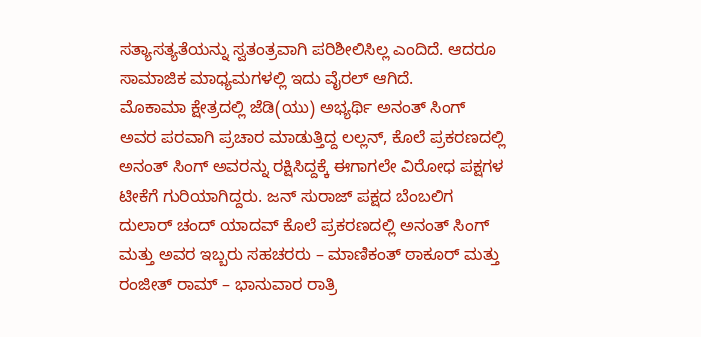ಸತ್ಯಾಸತ್ಯತೆಯನ್ನು ಸ್ವತಂತ್ರವಾಗಿ ಪರಿಶೀಲಿಸಿಲ್ಲ ಎಂದಿದೆ. ಆದರೂ ಸಾಮಾಜಿಕ ಮಾಧ್ಯಮಗಳಲ್ಲಿ ಇದು ವೈರಲ್ ಆಗಿದೆ.
ಮೊಕಾಮಾ ಕ್ಷೇತ್ರದಲ್ಲಿ ಜೆಡಿ(ಯು) ಅಭ್ಯರ್ಥಿ ಅನಂತ್ ಸಿಂಗ್ ಅವರ ಪರವಾಗಿ ಪ್ರಚಾರ ಮಾಡುತ್ತಿದ್ದ ಲಲ್ಲನ್, ಕೊಲೆ ಪ್ರಕರಣದಲ್ಲಿ ಅನಂತ್ ಸಿಂಗ್ ಅವರನ್ನು ರಕ್ಷಿಸಿದ್ದಕ್ಕೆ ಈಗಾಗಲೇ ವಿರೋಧ ಪಕ್ಷಗಳ ಟೀಕೆಗೆ ಗುರಿಯಾಗಿದ್ದರು. ಜನ್ ಸುರಾಜ್ ಪಕ್ಷದ ಬೆಂಬಲಿಗ ದುಲಾರ್ ಚಂದ್ ಯಾದವ್ ಕೊಲೆ ಪ್ರಕರಣದಲ್ಲಿ ಅನಂತ್ ಸಿಂಗ್ ಮತ್ತು ಅವರ ಇಬ್ಬರು ಸಹಚರರು – ಮಾಣಿಕಂತ್ ಠಾಕೂರ್ ಮತ್ತು ರಂಜೀತ್ ರಾಮ್ – ಭಾನುವಾರ ರಾತ್ರಿ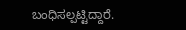ಬಂಧಿಸಲ್ಪಟ್ಟಿದ್ದಾರೆ.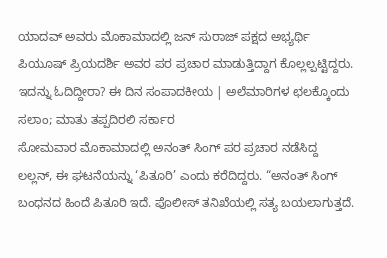ಯಾದವ್ ಅವರು ಮೊಕಾಮಾದಲ್ಲಿ ಜನ್ ಸುರಾಜ್ ಪಕ್ಷದ ಅಭ್ಯರ್ಥಿ ಪಿಯೂಷ್ ಪ್ರಿಯದರ್ಶಿ ಅವರ ಪರ ಪ್ರಚಾರ ಮಾಡುತ್ತಿದ್ದಾಗ ಕೊಲ್ಲಲ್ಪಟ್ಟಿದ್ದರು.
ಇದನ್ನು ಓದಿದ್ದೀರಾ? ಈ ದಿನ ಸಂಪಾದಕೀಯ | ಅಲೆಮಾರಿಗಳ ಛಲಕ್ಕೊಂದು ಸಲಾಂ; ಮಾತು ತಪ್ಪದಿರಲಿ ಸರ್ಕಾರ
ಸೋಮವಾರ ಮೊಕಾಮಾದಲ್ಲಿ ಅನಂತ್ ಸಿಂಗ್ ಪರ ಪ್ರಚಾರ ನಡೆಸಿದ್ದ ಲಲ್ಲನ್, ಈ ಘಟನೆಯನ್ನು ‘ಪಿತೂರಿ’ ಎಂದು ಕರೆದಿದ್ದರು. “ಅನಂತ್ ಸಿಂಗ್ ಬಂಧನದ ಹಿಂದೆ ಪಿತೂರಿ ಇದೆ. ಪೊಲೀಸ್ ತನಿಖೆಯಲ್ಲಿ ಸತ್ಯ ಬಯಲಾಗುತ್ತದೆ.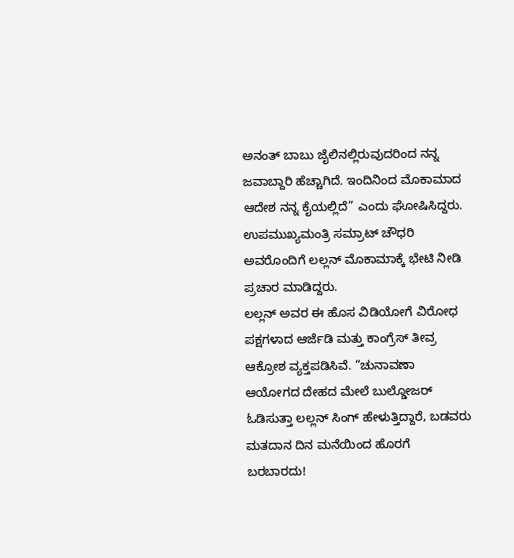ಅನಂತ್ ಬಾಬು ಜೈಲಿನಲ್ಲಿರುವುದರಿಂದ ನನ್ನ ಜವಾಬ್ದಾರಿ ಹೆಚ್ಚಾಗಿದೆ. ಇಂದಿನಿಂದ ಮೊಕಾಮಾದ ಆದೇಶ ನನ್ನ ಕೈಯಲ್ಲಿದೆ” ಎಂದು ಘೋಷಿಸಿದ್ದರು. ಉಪಮುಖ್ಯಮಂತ್ರಿ ಸಮ್ರಾಟ್ ಚೌಧರಿ ಅವರೊಂದಿಗೆ ಲಲ್ಲನ್ ಮೊಕಾಮಾಕ್ಕೆ ಭೇಟಿ ನೀಡಿ ಪ್ರಚಾರ ಮಾಡಿದ್ದರು.
ಲಲ್ಲನ್ ಅವರ ಈ ಹೊಸ ವಿಡಿಯೋಗೆ ವಿರೋಧ ಪಕ್ಷಗಳಾದ ಆರ್ಜೆಡಿ ಮತ್ತು ಕಾಂಗ್ರೆಸ್ ತೀವ್ರ ಆಕ್ರೋಶ ವ್ಯಕ್ತಪಡಿಸಿವೆ. “ಚುನಾವಣಾ ಆಯೋಗದ ದೇಹದ ಮೇಲೆ ಬುಲ್ಡೋಜರ್ ಓಡಿಸುತ್ತಾ ಲಲ್ಲನ್ ಸಿಂಗ್ ಹೇಳುತ್ತಿದ್ದಾರೆ, ಬಡವರು ಮತದಾನ ದಿನ ಮನೆಯಿಂದ ಹೊರಗೆ ಬರಬಾರದು!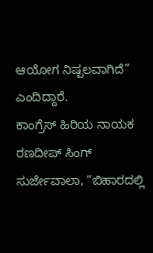ಆಯೋಗ ನಿಷ್ಪಲವಾಗಿದೆ” ಎಂದಿದ್ದಾರೆ.
ಕಾಂಗ್ರೆಸ್ ಹಿರಿಯ ನಾಯಕ ರಣದೀಪ್ ಸಿಂಗ್ ಸುರ್ಜೇವಾಲಾ, “ಬಿಹಾರದಲ್ಲಿ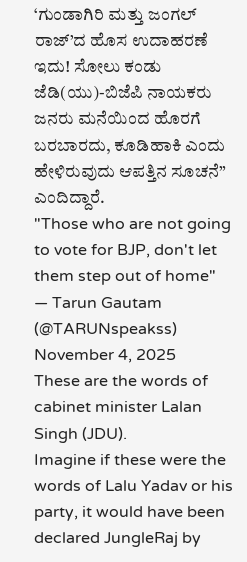‘ಗುಂಡಾಗಿರಿ ಮತ್ತು ಜಂಗಲ್ ರಾಜ್’ದ ಹೊಸ ಉದಾಹರಣೆ ಇದು! ಸೋಲು ಕಂಡು ಜೆಡಿ(ಯು)-ಬಿಜೆಪಿ ನಾಯಕರು ಜನರು ಮನೆಯಿಂದ ಹೊರಗೆ ಬರಬಾರದು, ಕೂಡಿಹಾಕಿ ಎಂದು ಹೇಳಿರುವುದು ಆಪತ್ತಿನ ಸೂಚನೆ” ಎಂದಿದ್ದಾರೆ.
"Those who are not going to vote for BJP, don't let them step out of home"
— Tarun Gautam (@TARUNspeakss) November 4, 2025
These are the words of cabinet minister Lalan Singh (JDU).
Imagine if these were the words of Lalu Yadav or his party, it would have been declared JungleRaj by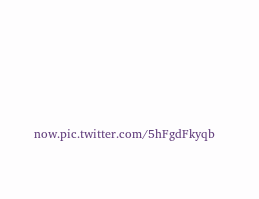now.pic.twitter.com/5hFgdFkyqb